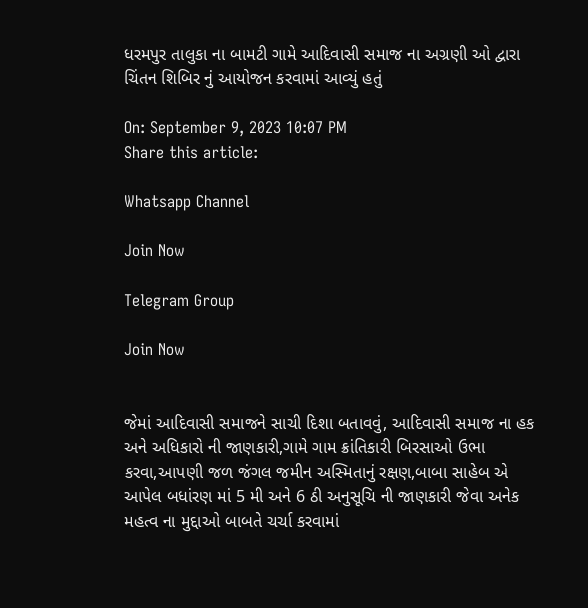ધરમપુર તાલુકા ના બામટી ગામે આદિવાસી સમાજ ના અગ્રણી ઓ દ્વારા ચિંતન શિબિર નું આયોજન કરવામાં આવ્યું હતું

On: September 9, 2023 10:07 PM
Share this article:

Whatsapp Channel

Join Now

Telegram Group

Join Now


જેમાં આદિવાસી સમાજને સાચી દિશા બતાવવું, આદિવાસી સમાજ ના હક અને અધિકારો ની જાણકારી,ગામે ગામ ક્રાંતિકારી બિરસાઓ ઉભા કરવા,આપણી જળ જંગલ જમીન અસ્મિતાનું રક્ષણ,બાબા સાહેબ એ આપેલ બધાંરણ માં 5 મી અને 6 ઠી અનુસૂચિ ની જાણકારી જેવા અનેક મહત્વ ના મુદ્દાઓ બાબતે ચર્ચા કરવામાં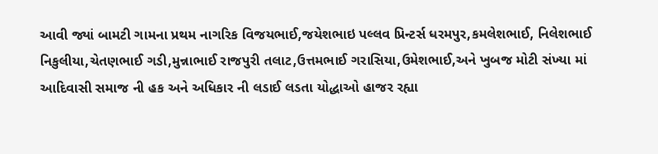આવી જ્યાં બામટી ગામના પ્રથમ નાગરિક વિજયભાઈ,જયેશભાઇ પલ્લવ પ્રિન્ટર્સ ધરમપુર,કમલેશભાઈ, નિલેશભાઈ નિકુલીયા,ચેતણભાઈ ગડી,મુન્નાભાઈ રાજપુરી તલાટ,ઉત્તમભાઈ ગરાસિયા,ઉમેશભાઈ,અને ખુબજ મોટી સંખ્યા માં આદિવાસી સમાજ ની હક અને અધિકાર ની લડાઈ લડતા યોદ્ધાઓ હાજર રહ્યા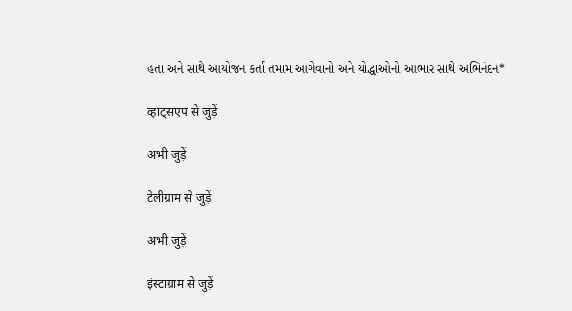હતા અને સાથે આયોજન કર્તા તમામ આગેવાનો અને યોદ્ધાઓનો આભાર સાથે અભિનંદન*

व्हाट्सएप से जुड़ें

अभी जुड़ें

टेलीग्राम से जुड़ें

अभी जुड़ें

इंस्टाग्राम से जुड़ें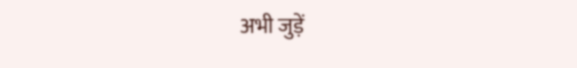अभी जुड़ें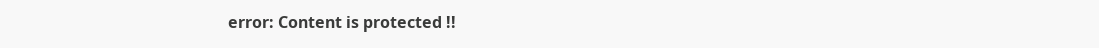error: Content is protected !!